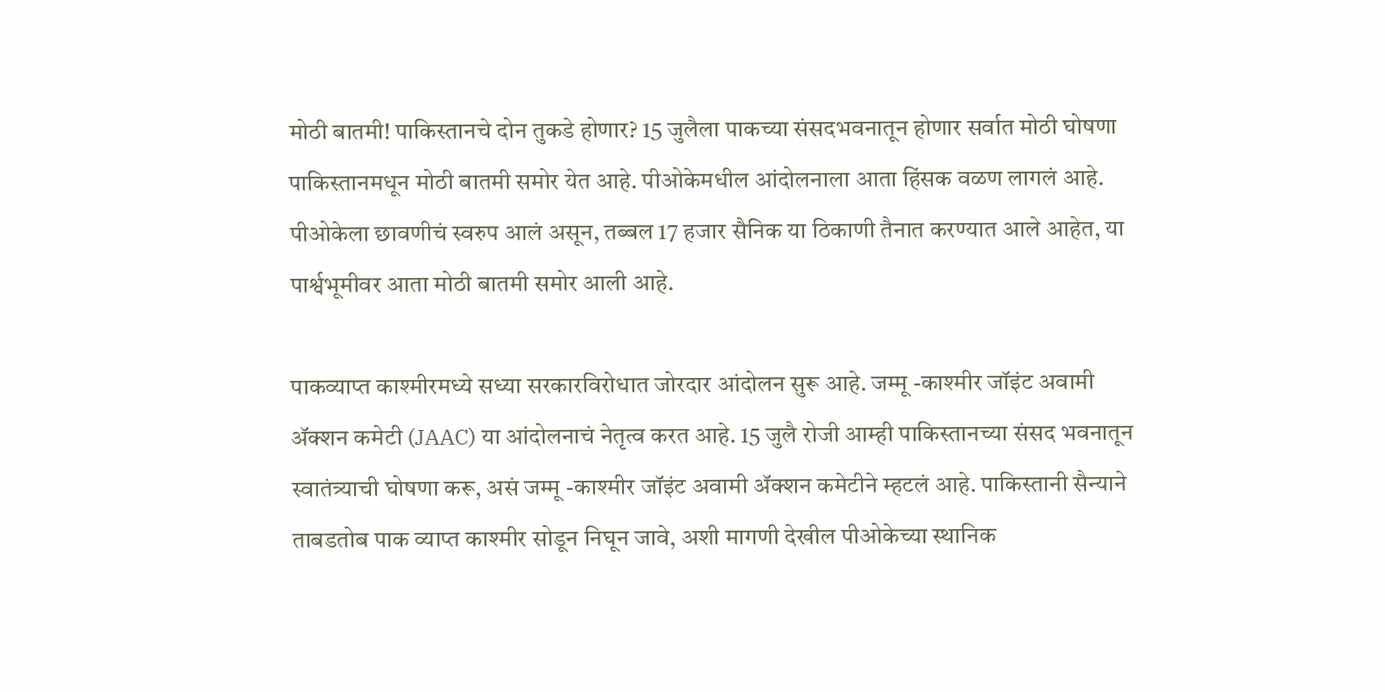मोठी बातमी! पाकिस्तानचे दोन तुकडे होणार? 15 जुलैला पाकच्या संसदभवनातून होणार सर्वात मोठी घोषणा
पाकिस्तानमधून मोठी बातमी समोर येत आहे. पीओकेमधील आंदोलनाला आता हिंसक वळण लागलं आहे. पीओकेला छावणीचं स्वरुप आलं असून, तब्बल 17 हजार सैनिक या ठिकाणी तैनात करण्यात आले आहेत, या पार्श्वभूमीवर आता मोठी बातमी समोर आली आहे.

पाकव्याप्त काश्मीरमध्ये सध्या सरकारविरोधात जोरदार आंदोलन सुरू आहे. जम्मू -काश्मीर जॉइंट अवामी ॲक्शन कमेटी (JAAC) या आंदोलनाचं नेतृत्व करत आहे. 15 जुलै रोजी आम्ही पाकिस्तानच्या संसद भवनातून स्वातंत्र्याची घोषणा करू, असं जम्मू -काश्मीर जॉइंट अवामी ॲक्शन कमेटीने म्हटलं आहे. पाकिस्तानी सैन्याने ताबडतोब पाक व्याप्त काश्मीर सोडून निघून जावे, अशी मागणी देखील पीओकेच्या स्थानिक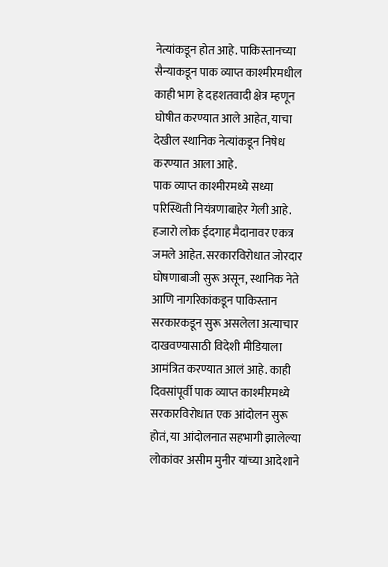नेत्यांकडून होत आहे. पाकिस्तानच्या सैन्याकडून पाक व्याप्त काश्मीरमधील काही भाग हे दहशतवादी क्षेत्र म्हणून घोषीत करण्यात आले आहेत, याचा देखील स्थानिक नेत्यांकडून निषेध करण्यात आला आहे.
पाक व्याप्त काश्मीरमध्ये सध्या परिस्थिती नियंत्रणाबाहेर गेली आहे. हजारो लोक ईदगाह मैदानावर एकत्र जमले आहेत. सरकारविरोधात जोरदार घोषणाबाजी सुरू असून, स्थानिक नेते आणि नागरिकांकडून पाकिस्तान सरकारकडून सुरू असलेला अत्याचार दाखवण्यासाठी विदेशी मीडियाला आमंत्रित करण्यात आलं आहे. काही दिवसांपूर्वी पाक व्याप्त काश्मीरमध्ये सरकारविरोधात एक आंदोलन सुरू होतं, या आंदोलनात सहभागी झालेल्या लोकांवर असीम मुनीर यांच्या आदेशाने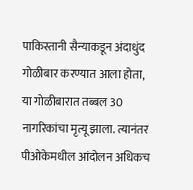पाकिस्तानी सैन्याकडून अंदाधुंद गोळीबार करण्यात आला होता, या गोळीबारात तब्बल 30 नागरिकांचा मृत्यू झाला. त्यानंतर पीओकेमधील आंदोलन अधिकच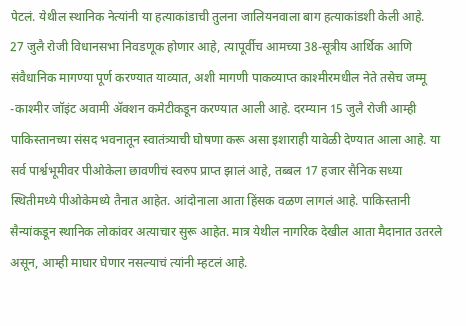पेटलं. येथील स्थानिक नेत्यांनी या हत्याकांडाची तुलना जालियनवाला बाग हत्याकांडशी केली आहे.
27 जुलै रोजी विधानसभा निवडणूक होणार आहे, त्यापूर्वीच आमच्या 38-सूत्रीय आर्थिक आणि संवैधानिक मागण्या पूर्ण करण्यात याव्यात, अशी मागणी पाकव्याप्त काश्मीरमधील नेते तसेच जम्मू -काश्मीर जॉइंट अवामी ॲक्शन कमेटीकडून करण्यात आली आहे. दरम्यान 15 जुलै रोजी आम्ही पाकिस्तानच्या संसद भवनातून स्वातंत्र्याची घोषणा करू असा इशाराही यावेळी देण्यात आला आहे. या सर्व पार्श्वभूमीवर पीओकेला छावणीचं स्वरुप प्राप्त झालं आहे, तब्बल 17 हजार सैनिक सध्या स्थितीमध्ये पीओकेमध्ये तैनात आहेत. आंदोनाला आता हिंसक वळण लागलं आहे. पाकिस्तानी सैन्यांकडून स्थानिक लोकांवर अत्याचार सुरू आहेत. मात्र येथील नागरिक देखील आता मैदानात उतरले असून, आम्ही माघार घेणार नसल्याचं त्यांनी म्हटलं आहे.